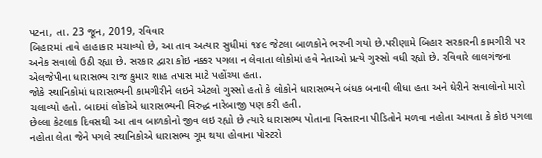પટના, તા. 23 જૂન, 2019, રવિવાર
બિહારમાં તાવે હાહાકાર મચાવ્યો છે, આ તાવ અત્યાર સુધીમાં ૧૪૯ જેટલા બાળકોને ભરખી ગયો છે.પરીણામે બિહાર સરકારની કામગીરી પર અનેક સવાલો ઉઠી રહ્યા છે. સરકાર દ્વારા કોઇ નક્કર પગલા ન લેવાતા લોકોમાં હવે નેતાઓ પ્રત્યે ગુસ્સો વધી રહ્યો છે. રવિવારે લાલગંજના એલજેપીના ધારાસભ્ય રાજ કુમાર શાહ તપાસ માટે પહોંચ્યા હતા.
જોકે સ્થાનિકોમાં ધારાસભ્યની કામગીરીને લઇને એટલો ગુસ્સો હતો કે લોકોને ધારાસભ્યને બંધક બનાવી લીધા હતા અને ઘેરીને સવાલોનો મારો ચલાવ્યો હતો. બાદમાં લોકોએ ધારાસભ્યની વિરુદ્ધ નારેબાજી પણ કરી હતી.
છેલ્લા કેટલાક દિવસથી આ તાવ બાળકોનો જીવ લઇ રહ્યો છે ત્યારે ધારાસભ્ય પોતાના વિસ્તારના પીડિતોને મળવા નહોતા આવતા કે કોઇ પગલા નહોતા લેતા જેને પગલે સ્થાનિકોએ ધારાસભ્ય ગૂમ થયા હોવાના પોસ્ટરો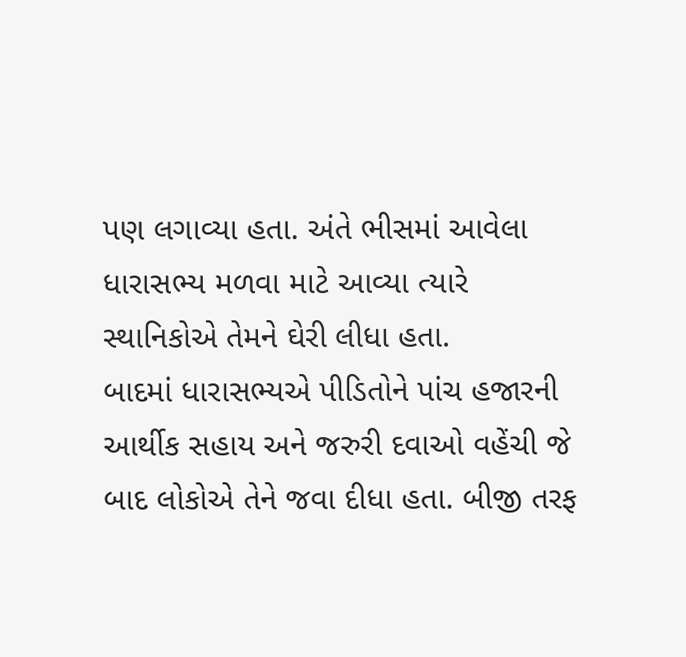પણ લગાવ્યા હતા. અંતે ભીસમાં આવેલા ધારાસભ્ય મળવા માટે આવ્યા ત્યારે સ્થાનિકોએ તેમને ઘેરી લીધા હતા.
બાદમાં ધારાસભ્યએ પીડિતોને પાંચ હજારની આર્થીક સહાય અને જરુરી દવાઓ વહેંચી જે બાદ લોકોએ તેને જવા દીધા હતા. બીજી તરફ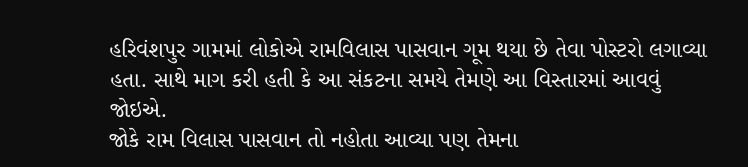હરિવંશપુર ગામમાં લોકોએ રામવિલાસ પાસવાન ગૂમ થયા છે તેવા પોસ્ટરો લગાવ્યા હતા. સાથે માગ કરી હતી કે આ સંકટના સમયે તેમણે આ વિસ્તારમાં આવવું જોઇએ.
જોકે રામ વિલાસ પાસવાન તો નહોતા આવ્યા પણ તેમના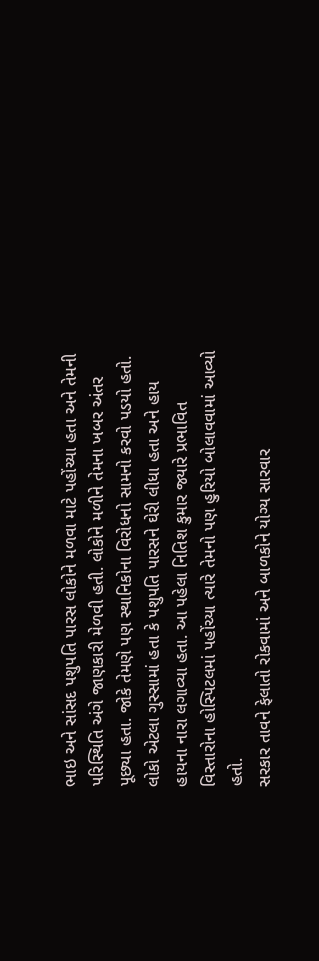ભાઇ અને સાંસદ પશુપતિ પારસ લોકોને મળવા માટે પહોંચ્યા હતા અને તેમની પરિસ્થિતિ અંગે જાણકારી મેળવી હતી. લોકોને મળીને તેમના ખબર અંતર પૂછ્યા હતા. જોકે તેમણે પણ સ્થાનિકોના વિરોધનો સામનો કરવો પડયો હતો. લોકો એટલા ગુસ્સામાં હતા કે પશુપતિ પારસને ઘેરી લીધા હતા અને હાય હાયના નારા લગાવ્યા હતા. આ પહેલા નિતિશ કુમાર જ્યારે પ્રભાવિત વિસ્તારોના હોસ્પિટલમાં પહોંચ્યા ત્યારે તેમનો પણ હુરિયો બોલાવવામાં આવ્યો હતો.
સરકાર તાવને ફેલાતો રોકવામાં અને બાળકોને યોગ્ય સારવાર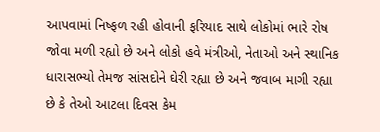આપવામાં નિષ્ફળ રહી હોવાની ફરિયાદ સાથે લોકોમાં ભારે રોષ જોવા મળી રહ્યો છે અને લોકો હવે મંત્રીઓ, નેતાઓ અને સ્થાનિક ધારાસભ્યો તેમજ સાંસદોને ઘેરી રહ્યા છે અને જવાબ માગી રહ્યા છે કે તેઓ આટલા દિવસ કેમ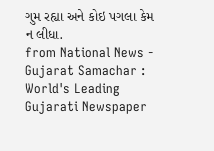ગુમ રહ્યા અને કોઇ પગલા કેમ ન લીધા.
from National News - Gujarat Samachar : World's Leading Gujarati Newspaper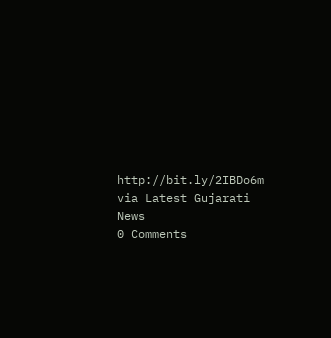http://bit.ly/2IBDo6m
via Latest Gujarati News
0 Comments